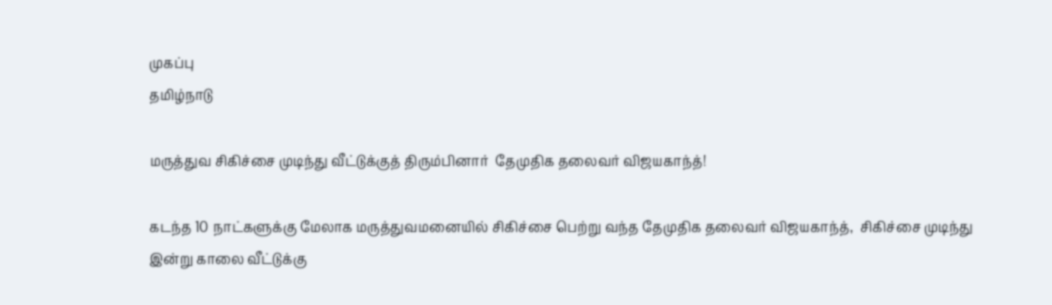முகப்பு
தமிழ்நாடு

மருத்துவ சிகிச்சை முடிந்து வீட்டுக்குத் திரும்பினார்  தேமுதிக தலைவர் விஜயகாந்த்!

கடந்த 10 நாட்களுக்கு மேலாக மருத்துவமனையில் சிகிச்சை பெற்று வந்த தேமுதிக தலைவர் விஜயகாந்த்,  சிகிச்சை முடிந்து இன்று காலை வீட்டுக்கு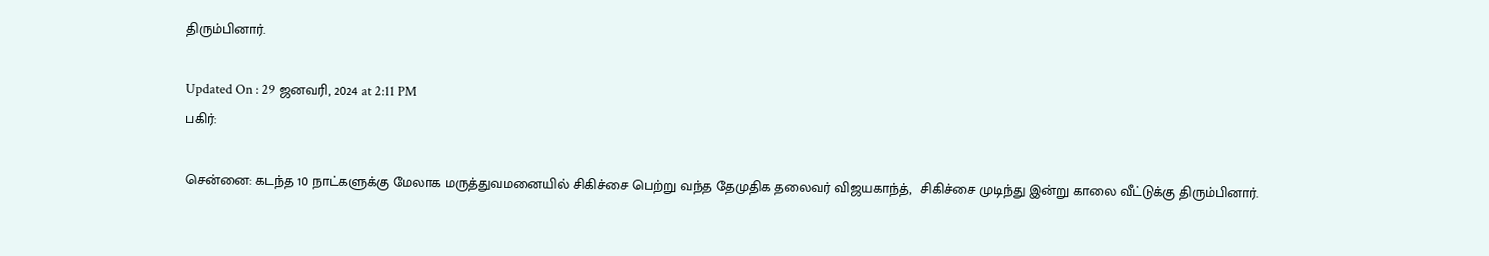திரும்பினார்.

Updated On : 29 ஜனவரி, 2024 at 2:11 PM
பகிர்:

சென்னை: கடந்த 10 நாட்களுக்கு மேலாக மருத்துவமனையில் சிகிச்சை பெற்று வந்த தேமுதிக தலைவர் விஜயகாந்த்,  சிகிச்சை முடிந்து இன்று காலை வீட்டுக்கு திரும்பினார்.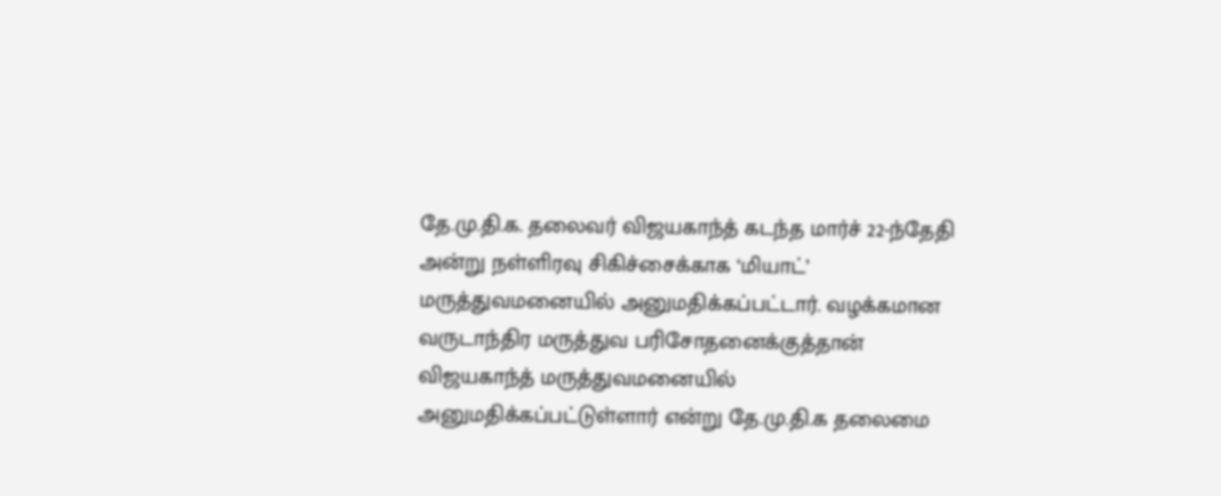தே.மு.தி.க. தலைவர் விஜயகாந்த் கடந்த மார்ச் 22-ந்தேதி அன்று நள்ளிரவு சிகிச்சைக்காக ‘மியாட்’ மருத்துவமனையில் அனுமதிக்கப்பட்டார். வழக்கமான வருடாந்திர மருத்துவ பரிசோதனைக்குத்தான் விஜயகாந்த் மருத்துவமனையில் அனுமதிக்கப்பட்டுள்ளார் என்று தே.மு.தி.க தலைமை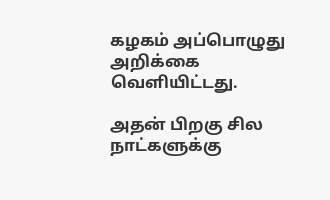கழகம் அப்பொழுது அறிக்கை வெளியிட்டது.

அதன் பிறகு சில நாட்களுக்கு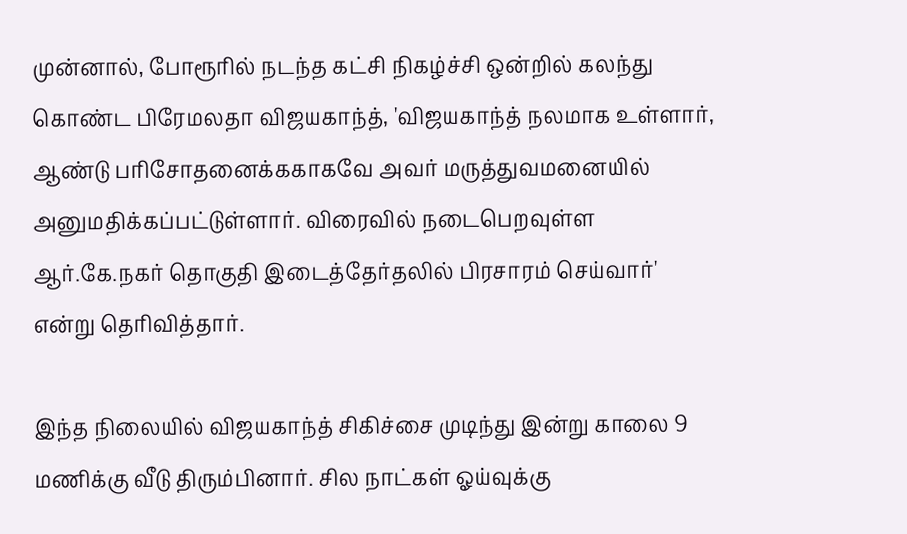முன்னால், போரூரில் நடந்த கட்சி நிகழ்ச்சி ஒன்றில் கலந்து கொண்ட பிரேமலதா விஜயகாந்த், 'விஜயகாந்த் நலமாக உள்ளார், ஆண்டு பரிசோதனைக்ககாகவே அவர் மருத்துவமனையில் அனுமதிக்கப்பட்டுள்ளார். விரைவில் நடைபெறவுள்ள ஆர்.கே.நகர் தொகுதி இடைத்தேர்தலில் பிரசாரம் செய்வார்' என்று தெரிவித்தார்.

இந்த நிலையில் விஜயகாந்த் சிகிச்சை முடிந்து இன்று காலை 9 மணிக்கு வீடு திரும்பினார். சில நாட்கள் ஓய்வுக்கு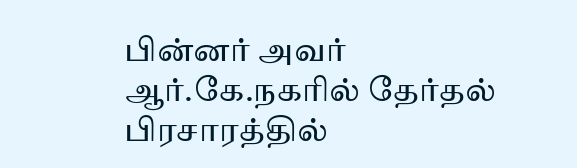பின்னர் அவர் ஆர்.கே.நகரில் தேர்தல் பிரசாரத்தில்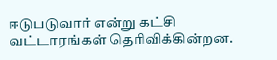ஈடுபடுவார் என்று கட்சி வட்டாரங்கள் தெரிவிக்கின்றன.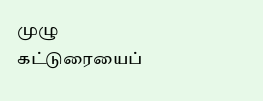முழு கட்டுரையைப்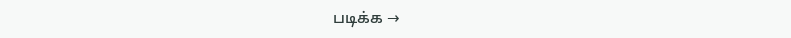படிக்க →